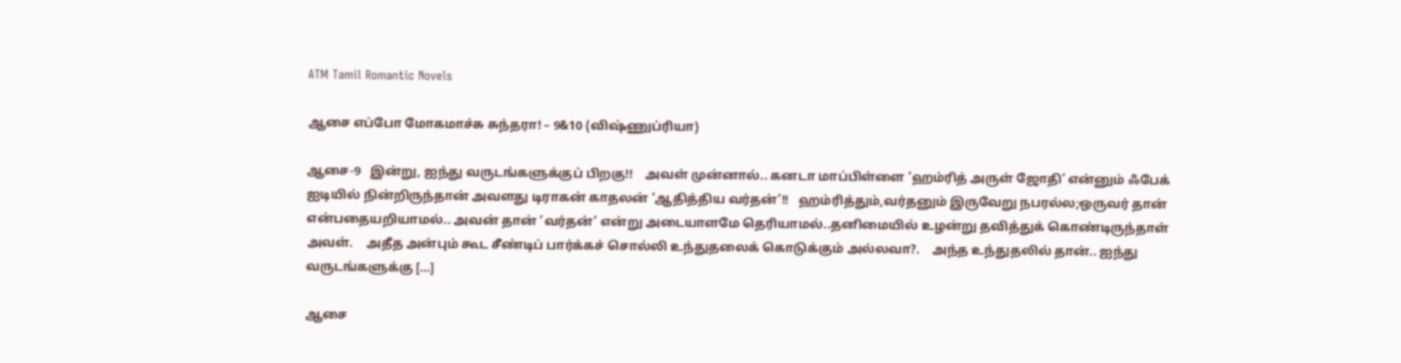ATM Tamil Romantic Novels

ஆசை எப்போ மோகமாச்சு சுந்தரா! – 9&10 (விஷ்ணுப்ரியா)

ஆசை-9   இன்று, ஐந்து வருடங்களுக்குப் பிறகு!!    அவள் முன்னால்.. கனடா மாப்பிள்ளை ‘ஹம்ரித் அருள் ஜோதி’ என்னும் ஃபேக் ஐடியில் நின்றிருந்தான் அவளது டிராகன் காதலன் ‘ஆதித்திய வர்தன்’!!   ஹம்ரித்தும்,வர்தனும் இருவேறு நபரல்ல;ஒருவர் தான் என்பதையறியாமல்.. அவன் தான் ‘வர்தன்’ என்று அடையாளமே தெரியாமல்..தனிமையில் உழன்று தவித்துக் கொண்டிருந்தாள் அவள்.    அதீத அன்பும் கூட சீண்டிப் பார்க்கச் சொல்லி உந்துதலைக் கொடுக்கும் அல்லவா?.    அந்த உந்துதலில் தான்.. ஐந்து வருடங்களுக்கு […]

ஆசை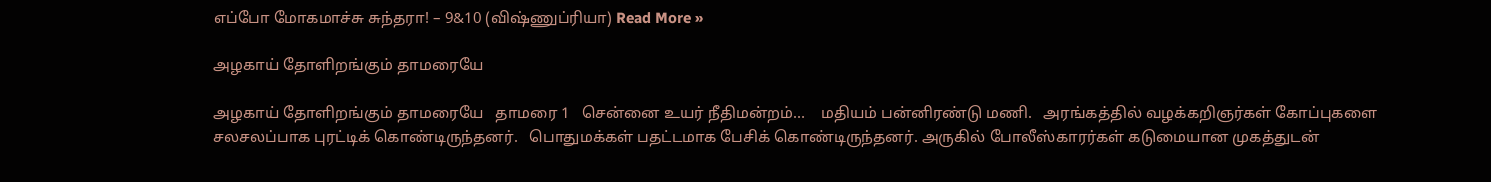எப்போ மோகமாச்சு சுந்தரா! – 9&10 (விஷ்ணுப்ரியா) Read More »

அழகாய் தோளிறங்கும் தாமரையே

அழகாய் தோளிறங்கும் தாமரையே   தாமரை 1   சென்னை உயர் நீதிமன்றம்…    மதியம் பன்னிரண்டு மணி.   அரங்கத்தில் வழக்கறிஞர்கள் கோப்புகளை சலசலப்பாக புரட்டிக் கொண்டிருந்தனர்.   பொதுமக்கள் பதட்டமாக பேசிக் கொண்டிருந்தனர். அருகில் போலீஸ்காரர்கள் கடுமையான முகத்துடன்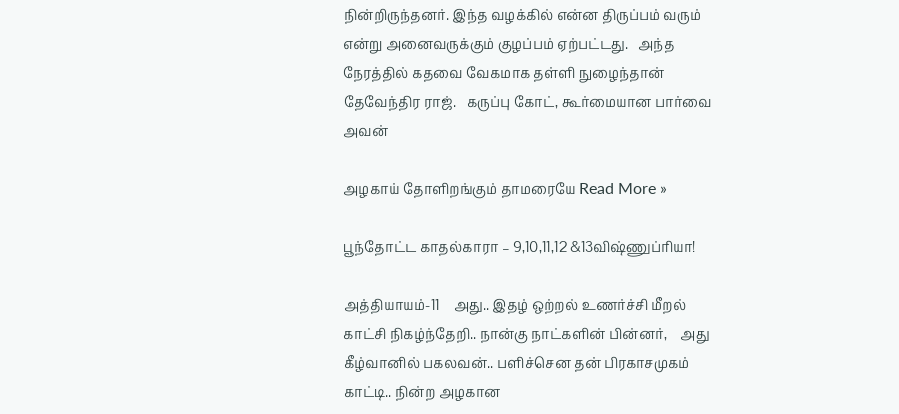நின்றிருந்தனர். இந்த வழக்கில் என்ன திருப்பம் வரும் என்று அனைவருக்கும் குழப்பம் ஏற்பட்டது.   அந்த நேரத்தில் கதவை வேகமாக தள்ளி நுழைந்தான் தேவேந்திர ராஜ்.   கருப்பு கோட், கூர்மையான பார்வை அவன்

அழகாய் தோளிறங்கும் தாமரையே Read More »

பூந்தோட்ட காதல்காரா – 9,10,11,12 &13விஷ்ணுப்ரியா!

அத்தியாயம்-11    அது.. இதழ் ஒற்றல் உணர்ச்சி மீறல் காட்சி நிகழ்ந்தேறி.. நான்கு நாட்களின் பின்னர்,    அது கீழ்வானில் பகலவன்.. பளிச்சென தன் பிரகாசமுகம் காட்டி.. நின்ற அழகான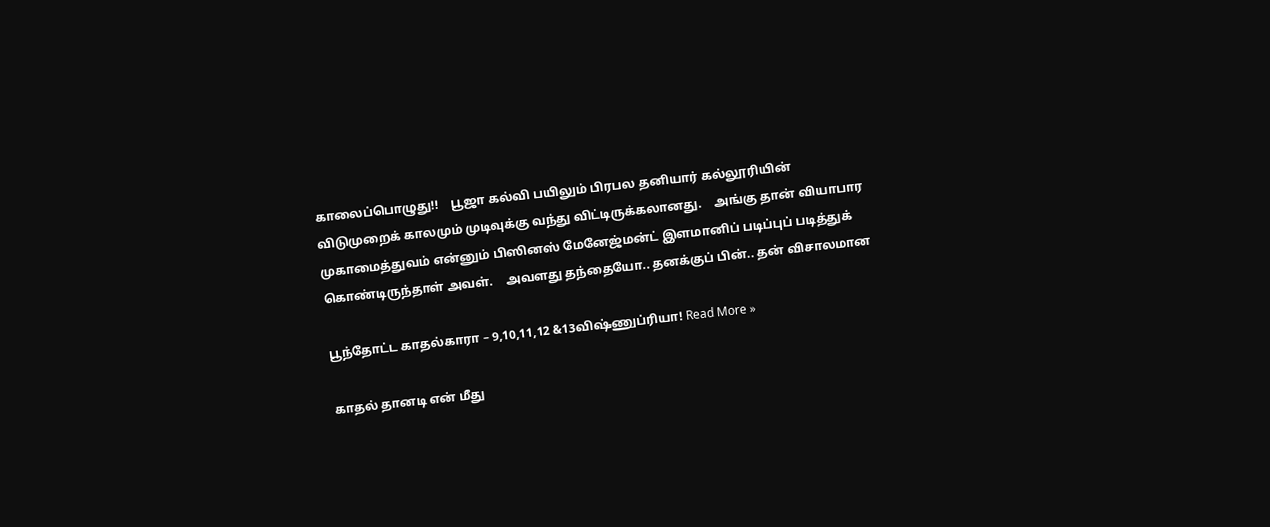காலைப்பொழுது!!    பூஜா கல்வி பயிலும் பிரபல தனியார் கல்லூரியின் விடுமுறைக் காலமும் முடிவுக்கு வந்து விட்டிருக்கலானது.    அங்கு தான் வியாபார முகாமைத்துவம் என்னும் பிஸினஸ் மேனேஜ்மன்ட் இளமானிப் படிப்புப் படித்துக் கொண்டிருந்தாள் அவள்.    அவளது தந்தையோ.. தனக்குப் பின்.. தன் விசாலமான

பூந்தோட்ட காதல்காரா – 9,10,11,12 &13விஷ்ணுப்ரியா! Read More »

காதல் தானடி என் மீது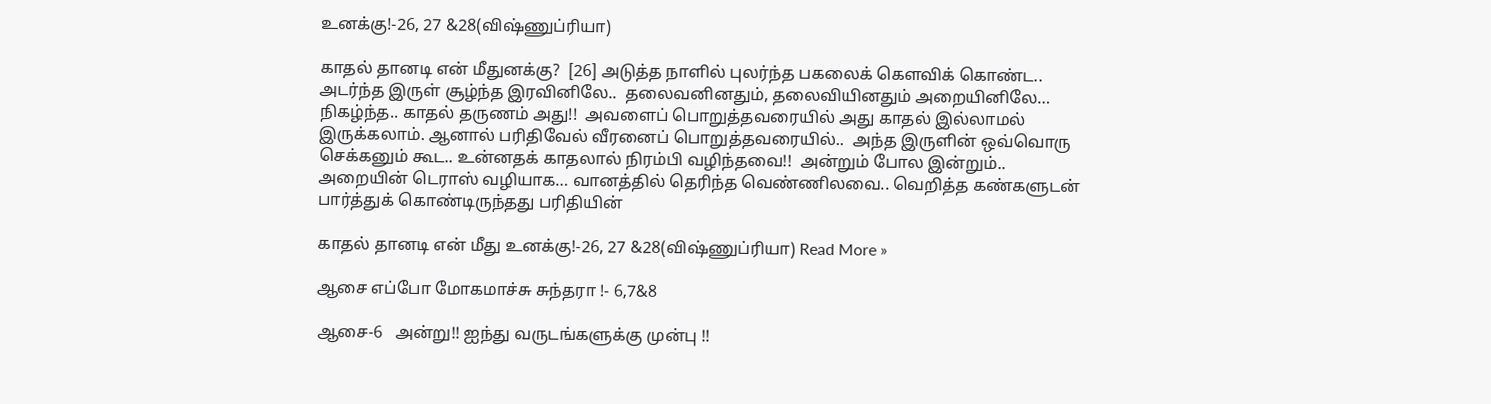உனக்கு!-26, 27 &28(விஷ்ணுப்ரியா)

காதல் தானடி என் மீதுனக்கு?  [26] அடுத்த நாளில் புலர்ந்த பகலைக் கௌவிக் கொண்ட.. அடர்ந்த இருள் சூழ்ந்த இரவினிலே..  தலைவனினதும், தலைவியினதும் அறையினிலே…  நிகழ்ந்த.. காதல் தருணம் அது!!  அவளைப் பொறுத்தவரையில் அது காதல் இல்லாமல் இருக்கலாம். ஆனால் பரிதிவேல் வீரனைப் பொறுத்தவரையில்..  அந்த இருளின் ஒவ்வொரு செக்கனும் கூட.. உன்னதக் காதலால் நிரம்பி வழிந்தவை!!  அன்றும் போல இன்றும்.. அறையின் டெராஸ் வழியாக… வானத்தில் தெரிந்த வெண்ணிலவை.. வெறித்த கண்களுடன் பார்த்துக் கொண்டிருந்தது பரிதியின்

காதல் தானடி என் மீது உனக்கு!-26, 27 &28(விஷ்ணுப்ரியா) Read More »

ஆசை எப்போ மோகமாச்சு சுந்தரா !- 6,7&8

ஆசை-6   அன்று!! ஐந்து வருடங்களுக்கு முன்பு !!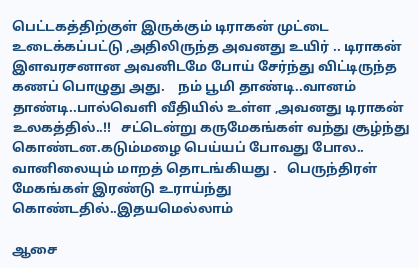பெட்டகத்திற்குள் இருக்கும் டிராகன் முட்டை உடைக்கப்பட்டு ,அதிலிருந்த அவனது உயிர் .. டிராகன் இளவரசனான அவனிடமே போய் சேர்ந்து விட்டிருந்த கணப் பொழுது அது.    நம் பூமி தாண்டி..வானம் தாண்டி..பால்வெளி வீதியில் உள்ள ,அவனது டிராகன் உலகத்தில்..!!   சட்டென்று கருமேகங்கள் வந்து சூழ்ந்து கொண்டன.கடும்மழை பெய்யப் போவது போல.. வானிலையும் மாறத் தொடங்கியது .   பெருந்திரள் மேகங்கள் இரண்டு உராய்ந்து கொண்டதில்..இதயமெல்லாம்

ஆசை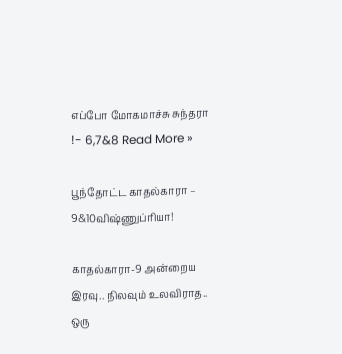எப்போ மோகமாச்சு சுந்தரா !- 6,7&8 Read More »

பூந்தோட்ட காதல்காரா – 9&10விஷ்ணுப்ரியா!

காதல்காரா-9 அன்றைய இரவு.. நிலவும் உலவிராத.. ஒரு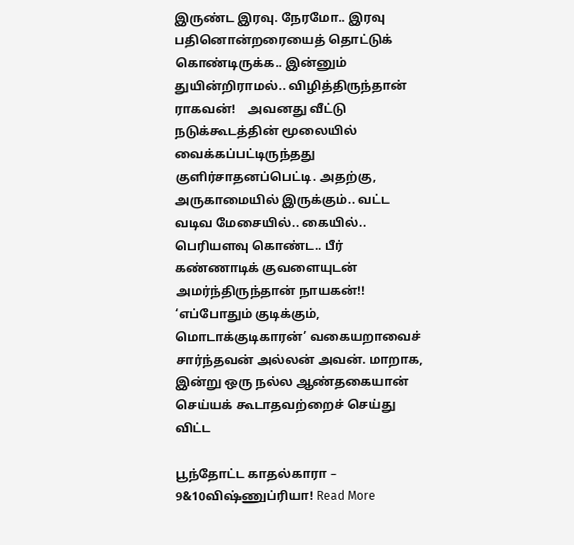இருண்ட இரவு. நேரமோ.. இரவு பதினொன்றரையைத் தொட்டுக் கொண்டிருக்க.. இன்னும் துயின்றிராமல்.. விழித்திருந்தான் ராகவன்!    அவனது வீட்டு நடுக்கூடத்தின் மூலையில் வைக்கப்பட்டிருந்தது குளிர்சாதனப்பெட்டி. அதற்கு, அருகாமையில் இருக்கும்.. வட்ட வடிவ மேசையில்.. கையில்.. பெரியளவு கொண்ட.. பீர் கண்ணாடிக் குவளையுடன் அமர்ந்திருந்தான் நாயகன்!!    ‘எப்போதும் குடிக்கும், மொடாக்குடிகாரன்’ வகையறாவைச் சார்ந்தவன் அல்லன் அவன். மாறாக, இன்று ஒரு நல்ல ஆண்தகையான் செய்யக் கூடாதவற்றைச் செய்து விட்ட

பூந்தோட்ட காதல்காரா – 9&10விஷ்ணுப்ரியா! Read More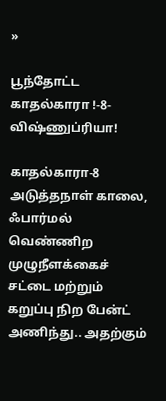»

பூந்தோட்ட காதல்காரா !-8- விஷ்ணுப்ரியா!

காதல்காரா-8     அடுத்தநாள் காலை, ஃபார்மல் வெண்ணிற முழுநீளக்கைச் சட்டை மற்றும் கறுப்பு நிற பேன்ட் அணிந்து.. அதற்கும்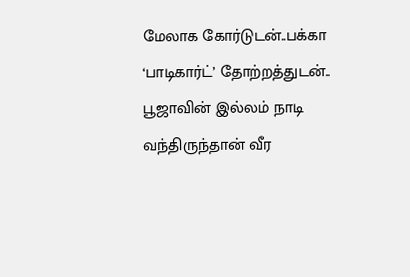மேலாக கோர்டுடன்..பக்கா ‘பாடிகார்ட்’ தோற்றத்துடன்.. பூஜாவின் இல்லம் நாடி வந்திருந்தான் வீர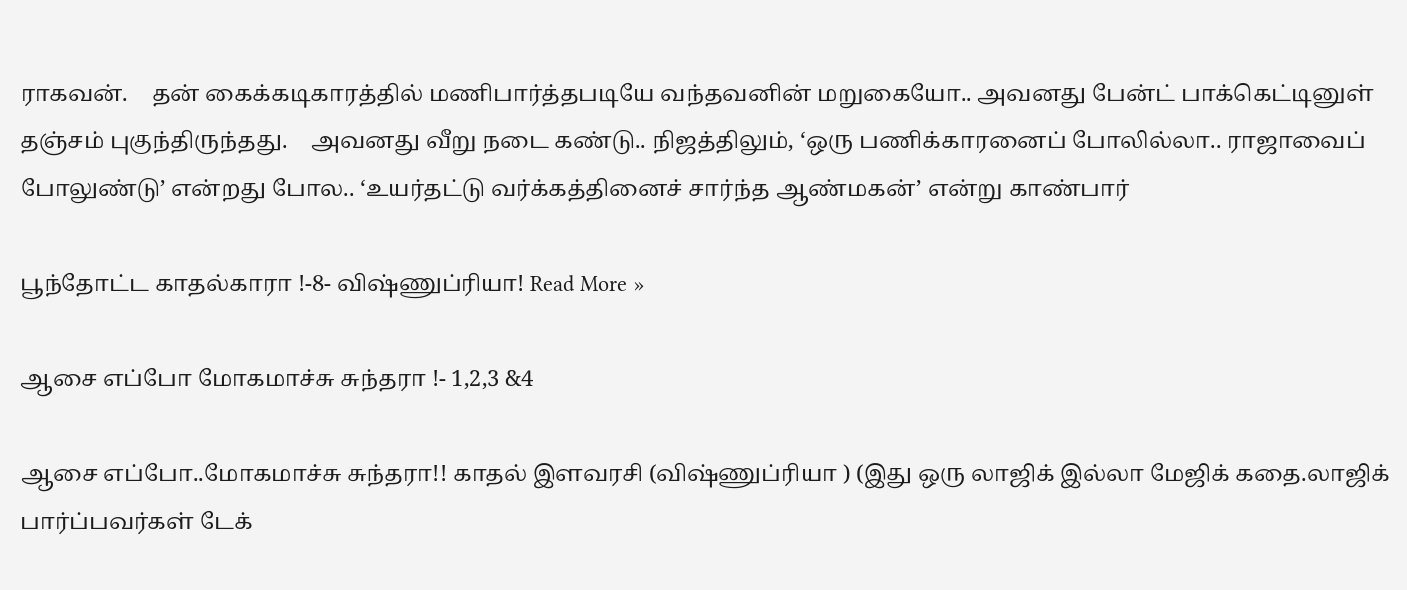ராகவன்.    தன் கைக்கடிகாரத்தில் மணிபார்த்தபடியே வந்தவனின் மறுகையோ.. அவனது பேன்ட் பாக்கெட்டினுள் தஞ்சம் புகுந்திருந்தது.    அவனது வீறு நடை கண்டு.. நிஜத்திலும், ‘ஒரு பணிக்காரனைப் போலில்லா.. ராஜாவைப் போலுண்டு’ என்றது போல.. ‘உயர்தட்டு வர்க்கத்தினைச் சார்ந்த ஆண்மகன்’ என்று காண்பார்

பூந்தோட்ட காதல்காரா !-8- விஷ்ணுப்ரியா! Read More »

ஆசை எப்போ மோகமாச்சு சுந்தரா !- 1,2,3 &4

ஆசை எப்போ..மோகமாச்சு சுந்தரா!! காதல் இளவரசி (விஷ்ணுப்ரியா ) (இது ஒரு லாஜிக் இல்லா மேஜிக் கதை.லாஜிக் பார்ப்பவர்கள் டேக்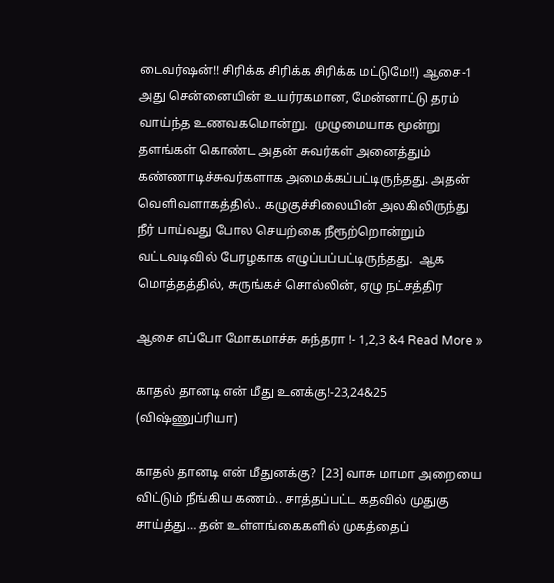டைவர்ஷன்!! சிரிக்க சிரிக்க சிரிக்க மட்டுமே!!) ஆசை-1 அது சென்னையின் உயர்ரகமான, மேன்னாட்டு தரம் வாய்ந்த உணவகமொன்று.  முழுமையாக மூன்று தளங்கள் கொண்ட அதன் சுவர்கள் அனைத்தும் கண்ணாடிச்சுவர்களாக அமைக்கப்பட்டிருந்தது. அதன் வெளிவளாகத்தில்.. கழுகுச்சிலையின் அலகிலிருந்து நீர் பாய்வது போல செயற்கை நீரூற்றொன்றும் வட்டவடிவில் பேரழகாக எழுப்பப்பட்டிருந்தது.  ஆக மொத்தத்தில், சுருங்கச் சொல்லின், ஏழு நட்சத்திர

ஆசை எப்போ மோகமாச்சு சுந்தரா !- 1,2,3 &4 Read More »

காதல் தானடி என் மீது உனக்கு!-23,24&25 (விஷ்ணுப்ரியா)

காதல் தானடி என் மீதுனக்கு?  [23] வாசு மாமா அறையை விட்டும் நீங்கிய கணம்.. சாத்தப்பட்ட கதவில் முதுகு சாய்த்து… தன் உள்ளங்கைகளில் முகத்தைப்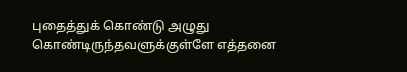புதைத்துக் கொண்டு அழுது கொண்டிருந்தவளுக்குள்ளே எத்தனை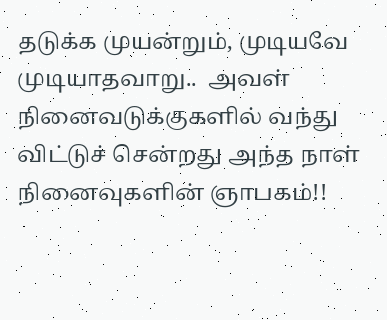தடுக்க முயன்றும், முடியவே முடியாதவாறு..  அவள் நினைவடுக்குகளில் வந்து விட்டுச் சென்றது அந்த நாள் நினைவுகளின் ஞாபகம்!!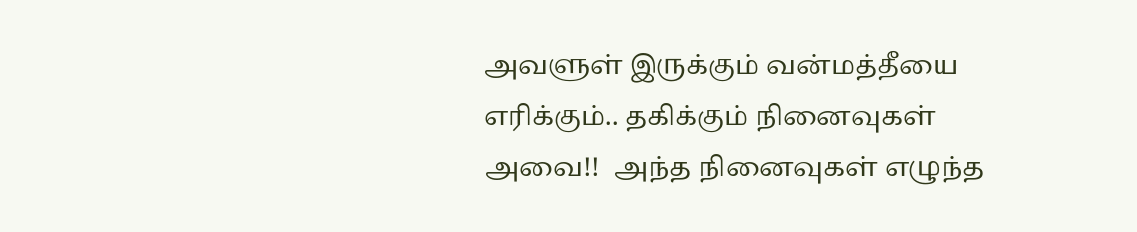அவளுள் இருக்கும் வன்மத்தீயை எரிக்கும்.. தகிக்கும் நினைவுகள் அவை!!  அந்த நினைவுகள் எழுந்த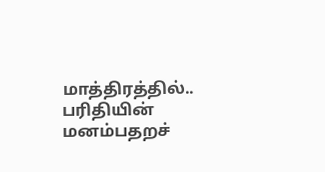மாத்திரத்தில்.. பரிதியின் மனம்பதறச்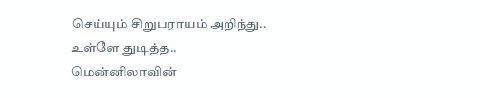செய்யும் சிறுபராயம் அறிந்து.. உள்ளே துடித்த.. மென்னிலாவின்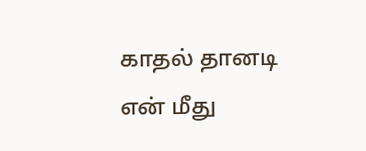காதல் தானடி என் மீது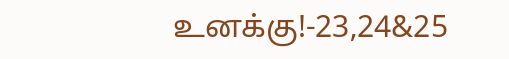உனக்கு!-23,24&25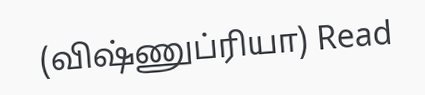(விஷ்ணுப்ரியா) Read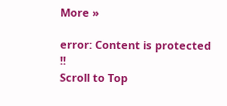More »

error: Content is protected !!
Scroll to Top